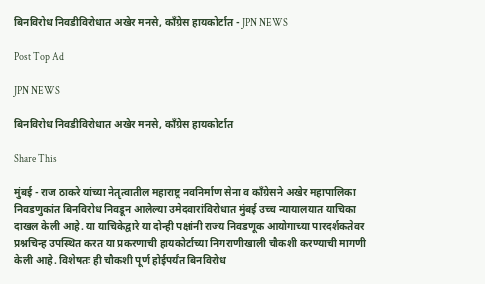बिनविरोध निवडीविरोधात अखेर मनसे, काँग्रेस हायकोर्टात - JPN NEWS

Post Top Ad

JPN NEWS

बिनविरोध निवडीविरोधात अखेर मनसे, काँग्रेस हायकोर्टात

Share This

मुंबई - राज ठाकरे यांच्या नेतृत्वातील महाराष्ट्र नवनिर्माण सेना व काँग्रेसने अखेर महापालिका निवडणुकांत बिनविरोध निवडून आलेल्या उमेदवारांविरोधात मुंबई उच्च न्यायालयात याचिका दाखल केली आहे. या याचिकेद्वारे या दोन्ही पक्षांनी राज्य निवडणूक आयोगाच्या पारदर्शकतेवर प्रश्नचिन्ह उपस्थित करत या प्रकरणाची हायकोर्टाच्या निगराणीखाली चौकशी करण्याची मागणी केली आहे. विशेषतः ही चौकशी पूर्ण होईपर्यंत बिनविरोध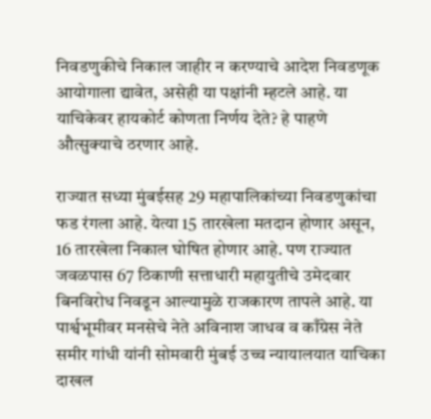निवडणुकीचे निकाल जाहीर न करण्याचे आदेश निवडणूक आयोगाला द्यावेत, असेही या पक्षांनी म्हटले आहे. या याचिकेवर हायकोर्ट कोणता निर्णय देते? हे पाहणे औत्सुक्याचे ठरणार आहे.

राज्यात सध्या मुंबईसह 29 महापालिकांच्या निवडणुकांचा फड रंगला आहे. येत्या 15 तारखेला मतदान होणार असून, 16 तारखेला निकाल घोषित होणार आहे. पण राज्यात जवळपास 67 ठिकाणी सत्ताधारी महायुतीचे उमेदवार बिनविरोध निवडून आल्यामुळे राजकारण तापले आहे. या पार्श्वभूमीवर मनसेचे नेते अविनाश जाधव व काँग्रेस नेते समीर गांधी यांनी सोमवारी मुंबई उच्च न्यायालयात याचिका दाखल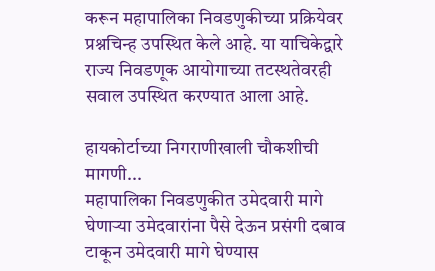करून महापालिका निवडणुकीच्या प्रक्रियेवर प्रश्नचिन्ह उपस्थित केले आहे. या याचिकेद्वारे राज्य निवडणूक आयोगाच्या तटस्थतेवरही सवाल उपस्थित करण्यात आला आहे.

हायकोर्टाच्या निगराणीखाली चौकशीची मागणी...
महापालिका निवडणुकीत उमेदवारी मागे घेणाऱ्या उमेदवारांना पैसे देऊन प्रसंगी दबाव टाकून उमेदवारी मागे घेण्यास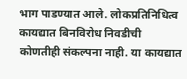भाग पाडण्यात आले. लोकप्रतिनिधित्व कायद्यात बिनविरोध निवडीची कोणतीही संकल्पना नाही. या कायद्यात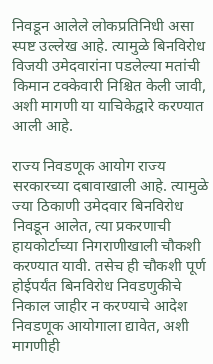निवडून आलेले लोकप्रतिनिधी असा स्पष्ट उल्लेख आहे. त्यामुळे बिनविरोध विजयी उमेदवारांना पडलेल्या मतांची किमान टक्केवारी निश्चित केली जावी, अशी मागणी या याचिकेद्वारे करण्यात आली आहे.

राज्य निवडणूक आयोग राज्य सरकारच्या दबावाखाली आहे. त्यामुळे ज्या ठिकाणी उमेदवार बिनविरोध निवडून आलेत, त्या प्रकरणाची हायकोर्टाच्या निगराणीखाली चौकशी करण्यात यावी. तसेच ही चौकशी पूर्ण होईपर्यंत बिनविरोध निवडणुकीचे निकाल जाहीर न करण्याचे आदेश निवडणूक आयोगाला द्यावेत, अशी मागणीही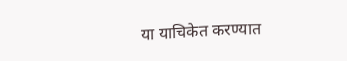या याचिकेत करण्यात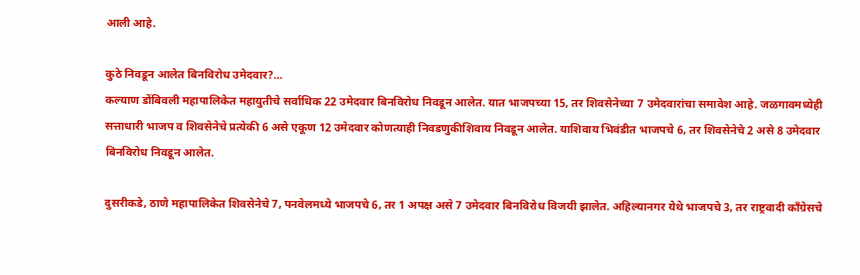आली आहे.

कुठे निवडून आलेत बिनविरोध उमेदवार?...
कल्याण डोंबिवली महापालिकेत महायुतीचे सर्वाधिक 22 उमेदवार बिनविरोध निवडून आलेत. यात भाजपच्या 15, तर शिवसेनेच्या 7 उमेदवारांचा समावेश आहे. जळगावमध्येही सत्ताधारी भाजप व शिवसेनेचे प्रत्येकी 6 असे एकूण 12 उमेदवार कोणत्याही निवडणुकीशिवाय निवडून आलेत. याशिवाय भिवंडीत भाजपचे 6, तर शिवसेनेचे 2 असे 8 उमेदवार बिनविरोध निवडून आलेत.

दुसरीकडे, ठाणे महापालिकेत शिवसेनेचे 7, पनवेलमध्ये भाजपचे 6, तर 1 अपक्ष असे 7 उमेदवार बिनविरोध विजयी झालेत. अहिल्यानगर येथे भाजपचे 3, तर राष्ट्रवादी काँग्रेसचे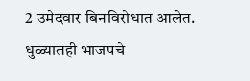2 उमेदवार बिनविरोधात आलेत. धुळ्यातही भाजपचे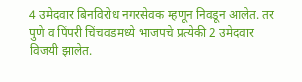4 उमेदवार बिनविरोध नगरसेवक म्हणून निवडून आलेत. तर पुणे व पिंपरी चिंचवडमध्ये भाजपचे प्रत्येकी 2 उमेदवार विजयी झालेत.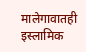मालेगावातही इस्लामिक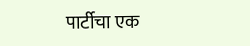पार्टीचा एक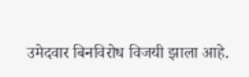उमेदवार बिनविरोध विजयी झाला आहे.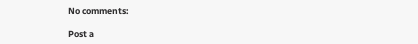No comments:

Post a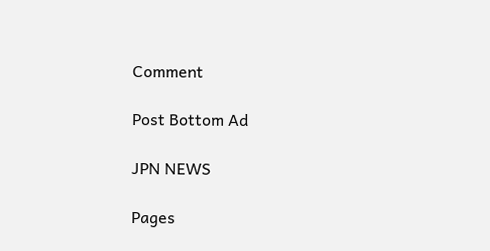Comment

Post Bottom Ad

JPN NEWS

Pages